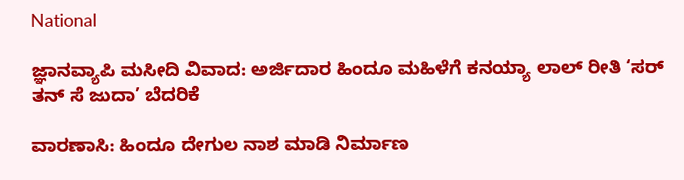National

ಜ್ಞಾನವ್ಯಾಪಿ ಮಸೀದಿ ವಿವಾದ: ಅರ್ಜಿದಾರ ಹಿಂದೂ ಮಹಿಳೆಗೆ ಕನಯ್ಯಾ ಲಾಲ್ ರೀತಿ ‘ಸರ್ ತನ್ ಸೆ ಜುದಾ’ ಬೆದರಿಕೆ

ವಾರಣಾಸಿ: ಹಿಂದೂ ದೇಗುಲ ನಾಶ ಮಾಡಿ ನಿರ್ಮಾಣ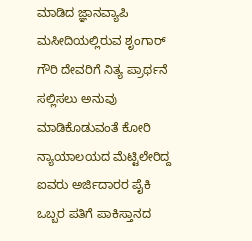ಮಾಡಿದ ಜ್ಞಾನವ್ಯಾಪಿ ಮಸೀದಿಯಲ್ಲಿರುವ ಶೃಂಗಾರ್ ಗೌರಿ ದೇವರಿಗೆ ನಿತ್ಯ ಪ್ರಾರ್ಥನೆ ಸಲ್ಲಿಸಲು ಅನುವು ಮಾಡಿಕೊಡುವಂತೆ ಕೋರಿ ನ್ಯಾಯಾಲಯದ ಮೆಟ್ಟಿಲೇರಿದ್ದ ಐವರು ಅರ್ಜಿದಾರರ ಪೈಕಿ ಒಬ್ಬರ ಪತಿಗೆ ಪಾಕಿಸ್ತಾನದ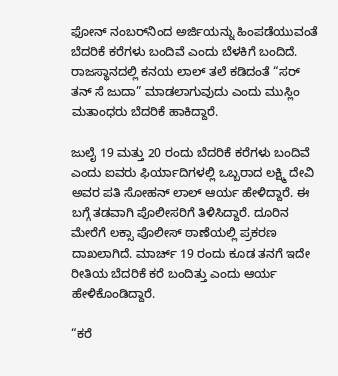ಫೋನ್ ನಂಬರ್‌ನಿಂದ ಅರ್ಜಿಯನ್ನು ಹಿಂಪಡೆಯುವಂತೆ ಬೆದರಿಕೆ ಕರೆಗಳು ಬಂದಿವೆ ಎಂದು ಬೆಳಕಿಗೆ ಬಂದಿದೆ. ರಾಜಸ್ಥಾನದಲ್ಲಿ ಕನಯ ಲಾಲ್ ತಲೆ ಕಡಿದಂತೆ “ಸರ್ ತನ್ ಸೆ ಜುದಾ” ಮಾಡಲಾಗುವುದು ಎಂದು ಮುಸ್ಲಿಂ ಮತಾಂಧರು ಬೆದರಿಕೆ ಹಾಕಿದ್ದಾರೆ.

ಜುಲೈ 19 ಮತ್ತು 20 ರಂದು ಬೆದರಿಕೆ ಕರೆಗಳು ಬಂದಿವೆ ಎಂದು ಐವರು ಫಿರ್ಯಾದಿಗಳಲ್ಲಿ ಒಬ್ಬರಾದ ಲಕ್ಷ್ಮಿ ದೇವಿ ಅವರ ಪತಿ ಸೋಹನ್ ಲಾಲ್ ಆರ್ಯ ಹೇಳಿದ್ದಾರೆ. ಈ ಬಗ್ಗೆ ತಡವಾಗಿ ಪೊಲೀಸರಿಗೆ ತಿಳಿಸಿದ್ದಾರೆ. ದೂರಿನ ಮೇರೆಗೆ ಲಕ್ಸಾ ಪೊಲೀಸ್ ಠಾಣೆಯಲ್ಲಿ ಪ್ರಕರಣ ದಾಖಲಾಗಿದೆ. ಮಾರ್ಚ್ 19 ರಂದು ಕೂಡ ತನಗೆ ಇದೇ ರೀತಿಯ ಬೆದರಿಕೆ ಕರೆ ಬಂದಿತ್ತು ಎಂದು ಆರ್ಯ ಹೇಳಿಕೊಂಡಿದ್ದಾರೆ.

“ಕರೆ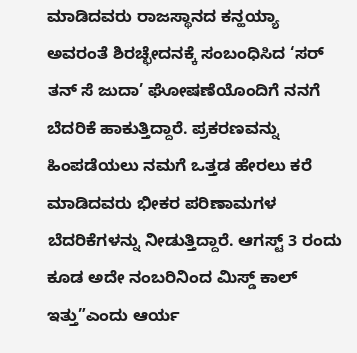ಮಾಡಿದವರು ರಾಜಸ್ಥಾನದ ಕನ್ಹಯ್ಯಾ ಅವರಂತೆ ಶಿರಚ್ಛೇದನಕ್ಕೆ ಸಂಬಂಧಿಸಿದ ‘ಸರ್ ತನ್ ಸೆ ಜುದಾ’ ಘೋಷಣೆಯೊಂದಿಗೆ ನನಗೆ ಬೆದರಿಕೆ ಹಾಕುತ್ತಿದ್ದಾರೆ. ಪ್ರಕರಣವನ್ನು ಹಿಂಪಡೆಯಲು ನಮಗೆ ಒತ್ತಡ ಹೇರಲು ಕರೆ ಮಾಡಿದವರು ಭೀಕರ ಪರಿಣಾಮಗಳ ಬೆದರಿಕೆಗಳನ್ನು ನೀಡುತ್ತಿದ್ದಾರೆ. ಆಗಸ್ಟ್ 3 ರಂದು ಕೂಡ ಅದೇ ನಂಬರಿನಿಂದ ಮಿಸ್ಡ್ ಕಾಲ್ ಇತ್ತು”ಎಂದು ಆರ್ಯ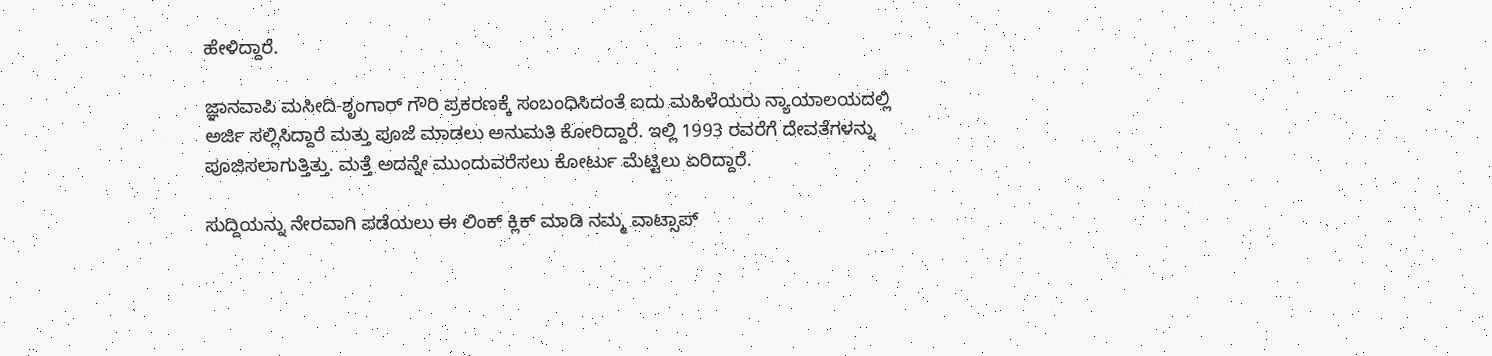ಹೇಳಿದ್ದಾರೆ.

ಜ್ಞಾನವಾಪಿ ಮಸೀದಿ-ಶೃಂಗಾರ್ ಗೌರಿ ಪ್ರಕರಣಕ್ಕೆ ಸಂಬಂಧಿಸಿದಂತೆ ಐದು ಮಹಿಳೆಯರು ನ್ಯಾಯಾಲಯದಲ್ಲಿ ಅರ್ಜಿ ಸಲ್ಲಿಸಿದ್ದಾರೆ ಮತ್ತು ಪೂಜೆ ಮಾಡಲು ಅನುಮತಿ ಕೋರಿದ್ದಾರೆ. ಇಲ್ಲಿ 1993 ರವರೆಗೆ ದೇವತೆಗಳನ್ನು ಪೂಜಿಸಲಾಗುತ್ತಿತ್ತು. ಮತ್ತೆ ಅದನ್ನೇ ಮುಂದುವರೆಸಲು ಕೋರ್ಟು ಮೆಟ್ಟಿಲು ಏರಿದ್ದಾರೆ.

ಸುದ್ದಿಯನ್ನು ನೇರವಾಗಿ ಪಡೆಯಲು ಈ ಲಿಂಕ್ ಕ್ಲಿಕ್ ಮಾಡಿ ನಮ್ಮ ವಾಟ್ಸಾಪ್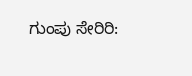ಗುಂಪು ಸೇರಿರಿ: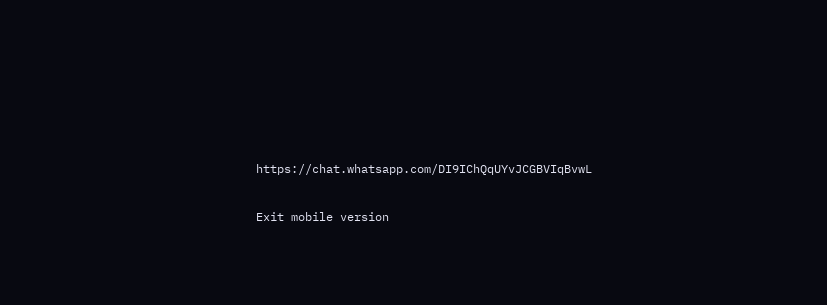https://chat.whatsapp.com/DI9IChQqUYvJCGBVIqBvwL

Exit mobile version